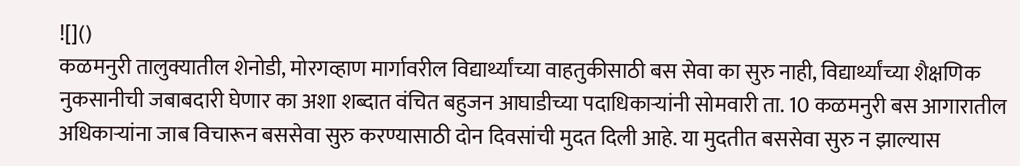![]()
कळमनुरी तालुक्यातील शेनोडी, मोरगव्हाण मार्गावरील विद्यार्थ्यांच्या वाहतुकीसाठी बस सेवा का सुरु नाही, विद्यार्थ्यांच्या शैक्षणिक नुकसानीची जबाबदारी घेणार का अशा शब्दात वंचित बहुजन आघाडीच्या पदाधिकाऱ्यांनी सोमवारी ता. 10 कळमनुरी बस आगारातील अधिकाऱ्यांना जाब विचारून बससेवा सुरु करण्यासाठी दोन दिवसांची मुदत दिली आहे. या मुदतीत बससेवा सुरु न झाल्यास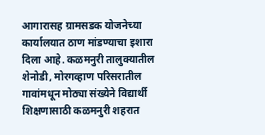आगारासह ग्रामसडक योजनेच्या कार्यालयात ठाण मांडण्याचा इशारा दिला आहे. कळमनुरी तालुक्यातील शेनोडी, मोरगव्हाण परिसरातील गावांमधून मोठ्या संख्येने विद्यार्थी शिक्षणासाठी कळमनुरी शहरात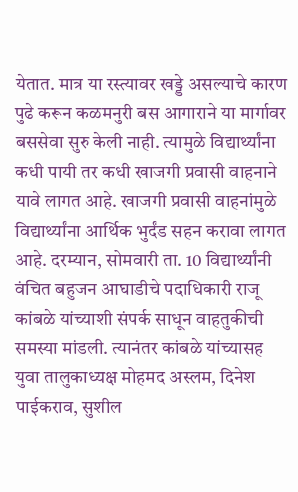येतात. मात्र या रस्त्यावर खड्डे असल्याचे कारण पुढे करून कळमनुरी बस आगाराने या मार्गावर बससेवा सुरु केली नाही. त्यामुळे विद्यार्थ्यांना कधी पायी तर कधी खाजगी प्रवासी वाहनाने यावे लागत आहे. खाजगी प्रवासी वाहनांमुळे विद्यार्थ्यांना आर्थिक भुर्दंड सहन करावा लागत आहे. दरम्यान, सोमवारी ता. 10 विद्यार्थ्यांनी वंचित बहुजन आघाडीचे पदाधिकारी राजू कांबळे यांच्याशी संपर्क साधून वाहतुकीची समस्या मांडली. त्यानंतर कांबळे यांच्यासह युवा तालुकाध्यक्ष मोहमद अस्लम, दिनेश पाईकराव, सुशील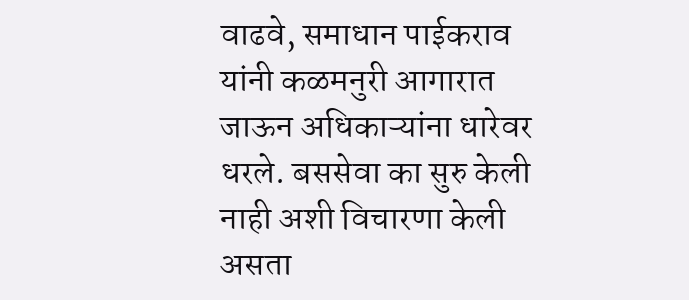वाढवे, समाधान पाईकराव यांनी कळमनुरी आगारात जाऊन अधिकाऱ्यांना धारेवर धरले. बससेवा का सुरु केली नाही अशी विचारणा केली असता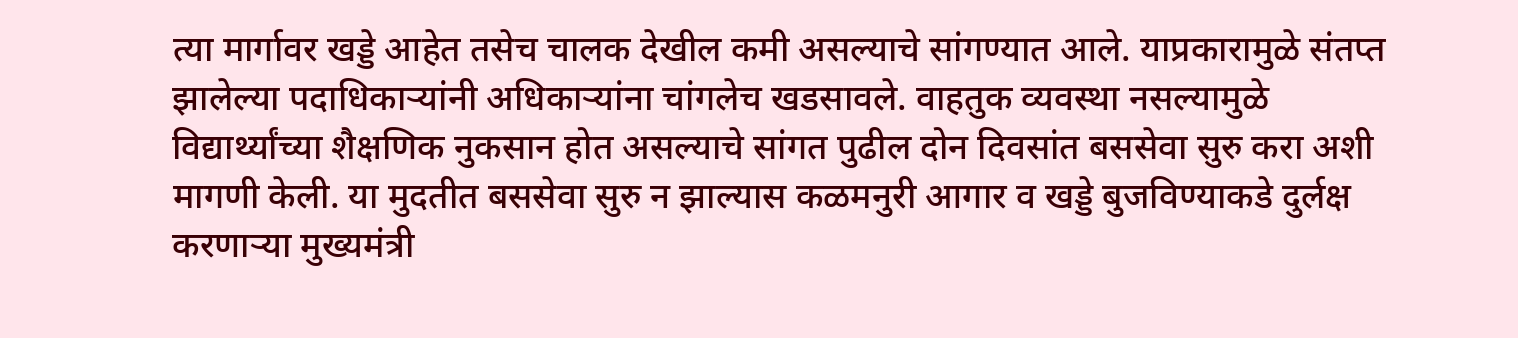त्या मार्गावर खड्डे आहेत तसेच चालक देखील कमी असल्याचे सांगण्यात आले. याप्रकारामुळे संतप्त झालेल्या पदाधिकाऱ्यांनी अधिकाऱ्यांना चांगलेच खडसावले. वाहतुक व्यवस्था नसल्यामुळे विद्यार्थ्यांच्या शैक्षणिक नुकसान होत असल्याचे सांगत पुढील दोन दिवसांत बससेवा सुरु करा अशी मागणी केली. या मुदतीत बससेवा सुरु न झाल्यास कळमनुरी आगार व खड्डे बुजविण्याकडे दुर्लक्ष करणाऱ्या मुख्यमंत्री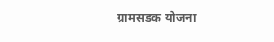ग्रामसडक योजना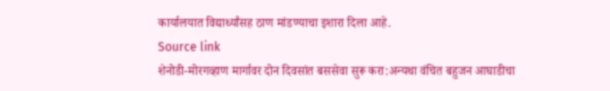कार्यालयात विद्यार्थ्यांसह ठाण मांडण्याचा इशारा दिला आहे.
Source link
शेनोडी-मोरगव्हाण मार्गावर दोन दिवसांत बससेवा सुरू करा:अन्यथा वंचित बहुजन आघाडीचा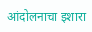आंदोलनाचा इशारा